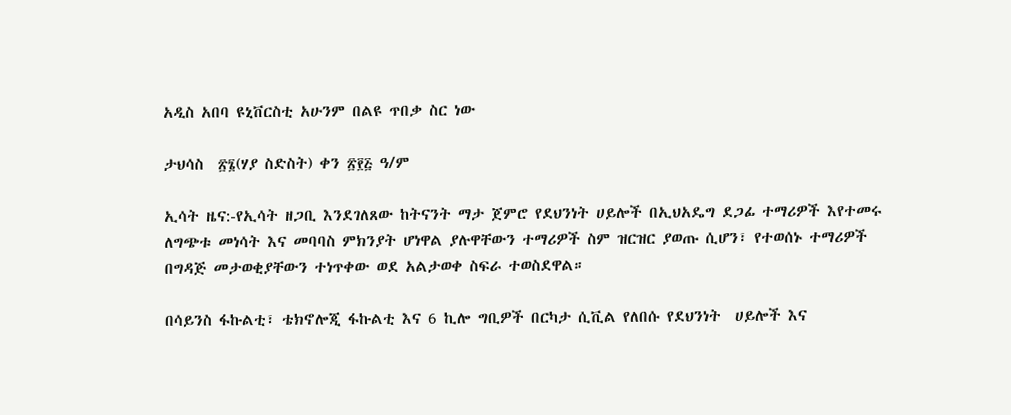አዲስ አበባ ዩኒቨርስቲ አሁንም በልዩ ጥበቃ ስር ነው

ታህሳስ  ፳፮(ሃያ ስድስት) ቀን ፳፻፭ ዓ/ም

ኢሳት ዜና:-የኢሳት ዘጋቢ እንደገለጸው ከትናንት ማታ ጀምሮ የደህንነት ሀይሎች በኢህአዴግ ደጋፊ ተማሪዎች እየተመሩ ለግጭቱ መነሳት እና መባባስ ምክንያት ሆነዋል ያሉዋቸውን ተማሪዎች ስም ዝርዝር ያወጡ ሲሆን፣ የተወሰኑ ተማሪዎች በግዳጅ መታወቂያቸውን ተነጥቀው ወደ አልታወቀ ስፍራ ተወስደዋል።

በሳይንስ ፋኩልቲ፣ ቴክኖሎጂ ፋኩልቲ እና 6 ኪሎ ግቢዎች በርካታ ሲቪል የለበሱ የደህንነት  ሀይሎች እና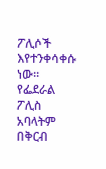ፖሊሶች እየተንቀሳቀሱ ነው። የፌደራል ፖሊስ አባላትም በቅርብ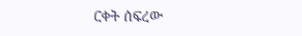ርቀት ሰፍረው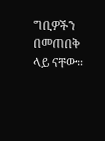ግቢዎችን በመጠበቅ ላይ ናቸው።